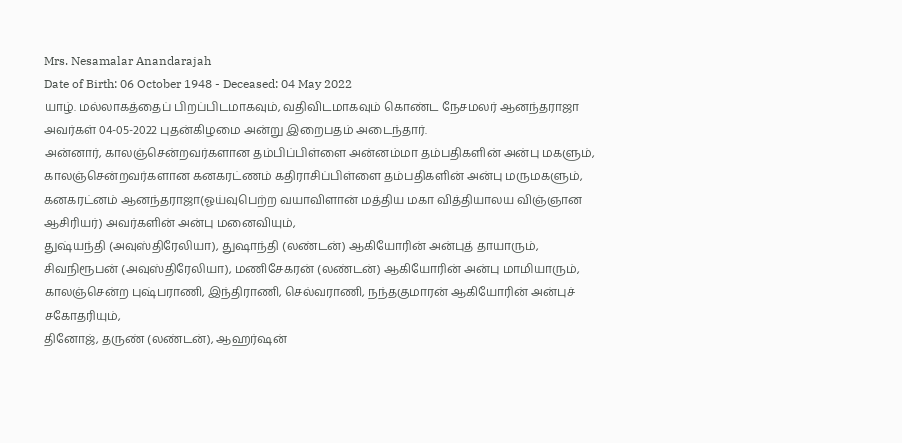Mrs. Nesamalar Anandarajah
Date of Birth: 06 October 1948 - Deceased: 04 May 2022
யாழ். மல்லாகத்தைப் பிறப்பிடமாகவும், வதிவிடமாகவும் கொண்ட நேசமலர் ஆனந்தராஜா அவர்கள் 04-05-2022 புதன்கிழமை அன்று இறைபதம் அடைந்தார்.
அன்னார், காலஞ்சென்றவர்களான தம்பிப்பிள்ளை அன்னம்மா தம்பதிகளின் அன்பு மகளும்,
காலஞ்சென்றவர்களான கனகரட்ணம் கதிராசிப்பிள்ளை தம்பதிகளின் அன்பு மருமகளும்,
கனகரட்னம் ஆனந்தராஜா(ஓய்வுபெற்ற வயாவிளான் மத்திய மகா வித்தியாலய விஞ்ஞான ஆசிரியர்) அவர்களின் அன்பு மனைவியும்,
துஷ்யந்தி (அவுஸ்திரேலியா), துஷாந்தி (லண்டன்) ஆகியோரின் அன்புத் தாயாரும்,
சிவநிரூபன் (அவுஸ்திரேலியா), மணிசேகரன் (லண்டன்) ஆகியோரின் அன்பு மாமியாரும்,
காலஞ்சென்ற புஷ்பராணி, இந்திராணி, செல்வராணி, நந்தகுமாரன் ஆகியோரின் அன்புச் சகோதரியும்,
தினோஜ், தருண் (லண்டன்), ஆஹர்ஷன்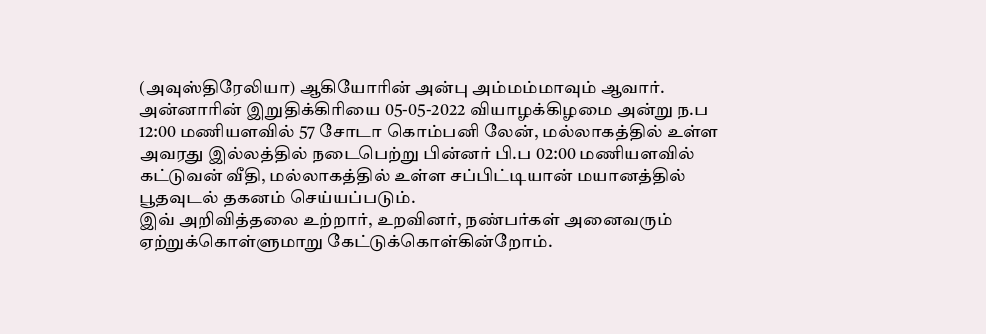(அவுஸ்திரேலியா) ஆகியோரின் அன்பு அம்மம்மாவும் ஆவார்.
அன்னாரின் இறுதிக்கிரியை 05-05-2022 வியாழக்கிழமை அன்று ந.ப 12:00 மணியளவில் 57 சோடா கொம்பனி லேன், மல்லாகத்தில் உள்ள அவரது இல்லத்தில் நடைபெற்று பின்னர் பி.ப 02:00 மணியளவில் கட்டுவன் வீதி, மல்லாகத்தில் உள்ள சப்பிட்டியான் மயானத்தில் பூதவுடல் தகனம் செய்யப்படும்.
இவ் அறிவித்தலை உற்றார், உறவினர், நண்பர்கள் அனைவரும் ஏற்றுக்கொள்ளுமாறு கேட்டுக்கொள்கின்றோம்.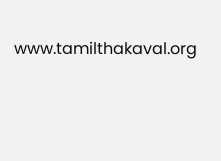www.tamilthakaval.org